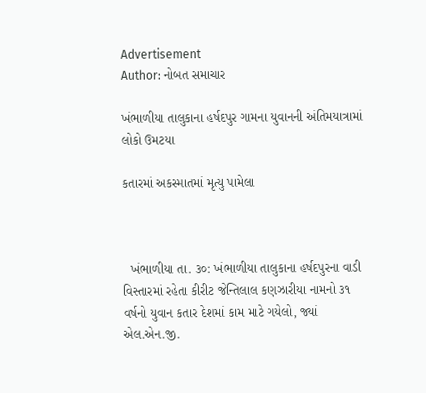Advertisement
Author: નોબત સમાચાર

ખંભાળીયા તાલુકાના હર્ષદપુર ગામના યુવાનની અંતિમયાત્રામાં લોકો ઉમટયા

કતારમાં અકસ્માતમાં મૃત્યુ પામેલા



  ખંભાળીયા તા. ૩૦: ખંભાળીયા તાલુકાના હર્ષદપુરના વાડી વિસ્તારમાં રહેતા કીરીટ જેન્તિલાલ કણઝારીયા નામનો ૩૧ વર્ષનો યુવાન કતાર દેશમાં કામ માટે ગયેલો, જ્યાં એલ.એન.જી.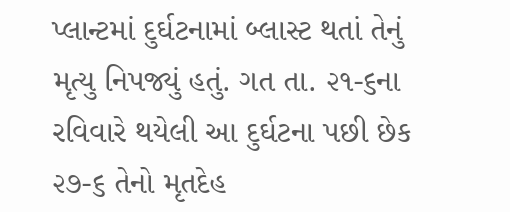પ્લાન્ટમાં દુર્ઘટનામાં બ્લાસ્ટ થતાં તેનું મૃત્યુ નિપજ્યું હતું. ગત તા. ૨૧-૬ના રવિવારે થયેલી આ દુર્ઘટના પછી છેક ૨૭-૬ તેનો મૃતદેહ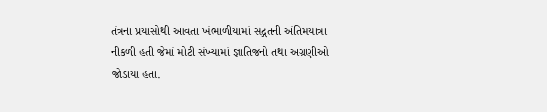તંત્રના પ્રયાસોથી આવતા ખંભાળીયામાં સદ્ગતની અંતિમયાત્રા નીકળી હતી જેમાં મોટી સંખ્યામાં જ્ઞાતિજનો તથા અગ્રણીઓ જોડાયા હતા.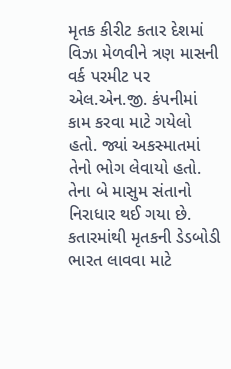મૃતક કીરીટ કતાર દેશમાં વિઝા મેળવીને ત્રણ માસની વર્ક પરમીટ પર એલ.એન.જી. કંપનીમાં કામ કરવા માટે ગયેલો હતો. જ્યાં અકસ્માતમાં તેનો ભોગ લેવાયો હતો. તેના બે માસુમ સંતાનો નિરાધાર થઈ ગયા છે. કતારમાંથી મૃતકની ડેડબોડી ભારત લાવવા માટે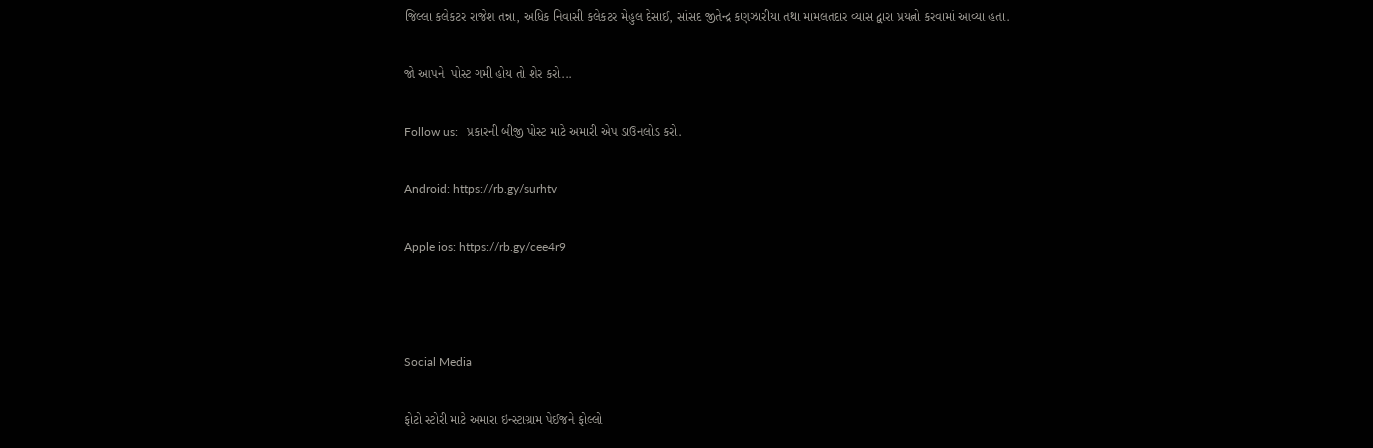જિલ્લા કલેકટર રાજેશ તન્ના, અધિક નિવાસી કલેકટર મેહુલ દેસાઈ, સાંસદ જીતેન્દ્ર કણઝારીયા તથા મામલતદાર વ્યાસ દ્વારા પ્રયત્નો કરવામાં આવ્યા હતા.

જો આપને  પોસ્ટ ગમી હોય તો શેર કરો...

Follow us:   પ્રકારની બીજી પોસ્ટ માટે અમારી એપ ડાઉનલોડ કરો.

Android: https://rb.gy/surhtv

Apple ios: https://rb.gy/cee4r9



Social Media

ફોટો સ્ટોરી માટે અમારા ઇન્સ્ટાગ્રામ પેઈજને ફોલ્લો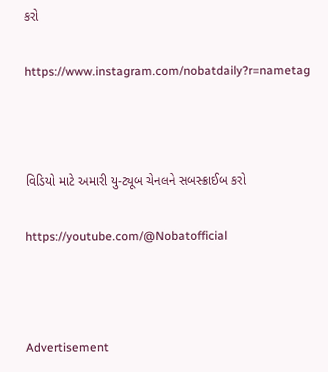કરો

https://www.instagram.com/nobatdaily?r=nametag



વિડિયો માટે અમારી યુ-ટ્યૂબ ચેનલને સબસ્ક્રાઈબ કરો

https://youtube.com/@Nobatofficial



Advertisement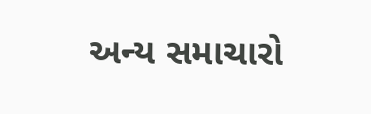અન્ય સમાચારો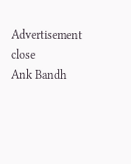Advertisement
close
Ank Bandh